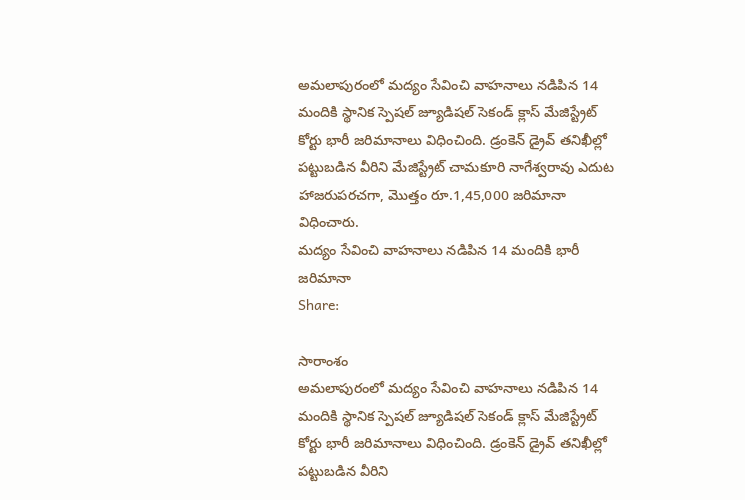అమలాపురంలో మద్యం సేవించి వాహనాలు నడిపిన 14 మందికి స్థానిక స్పెషల్ జ్యూడిషల్ సెకండ్ క్లాస్ మేజిస్ట్రేట్ కోర్టు భారీ జరిమానాలు విధించింది. డ్రంకెన్ డ్రైవ్ తనిఖీల్లో పట్టుబడిన వీరిని మేజిస్ట్రేట్ చామకూరి నాగేశ్వరావు ఎదుట హాజరుపరచగా, మొత్తం రూ.1,45,000 జరిమానా విధించారు.
మద్యం సేవించి వాహనాలు నడిపిన 14 మందికి భారీ జరిమానా
Share:

సారాంశం
అమలాపురంలో మద్యం సేవించి వాహనాలు నడిపిన 14 మందికి స్థానిక స్పెషల్ జ్యూడిషల్ సెకండ్ క్లాస్ మేజిస్ట్రేట్ కోర్టు భారీ జరిమానాలు విధించింది. డ్రంకెన్ డ్రైవ్ తనిఖీల్లో పట్టుబడిన వీరిని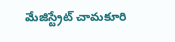మేజిస్ట్రేట్ చామకూరి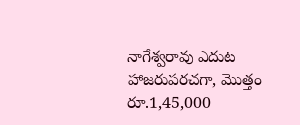నాగేశ్వరావు ఎదుట హాజరుపరచగా, మొత్తం రూ.1,45,000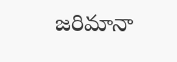జరిమానా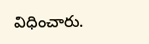విధించారు.